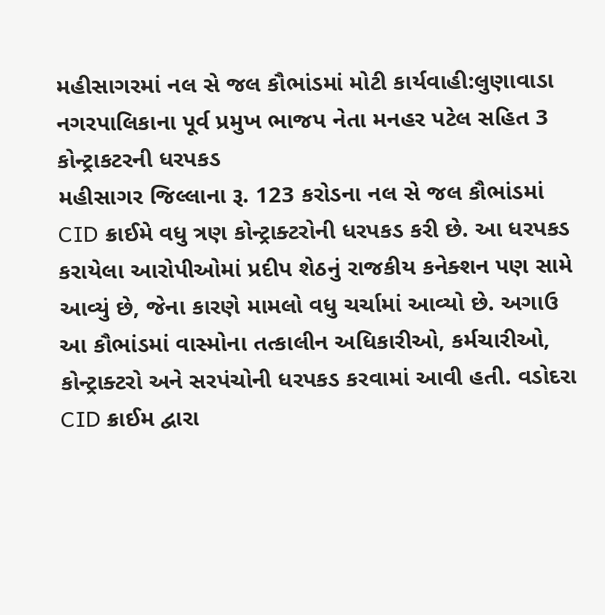મહીસાગરમાં નલ સે જલ કૌભાંડમાં મોટી કાર્યવાહી:લુણાવાડા નગરપાલિકાના પૂર્વ પ્રમુખ ભાજપ નેતા મનહર પટેલ સહિત 3 કોન્ટ્રાકટરની ધરપકડ
મહીસાગર જિલ્લાના રૂ. 123 કરોડના નલ સે જલ કૌભાંડમાં CID ક્રાઈમે વધુ ત્રણ કોન્ટ્રાક્ટરોની ધરપકડ કરી છે. આ ધરપકડ કરાયેલા આરોપીઓમાં પ્રદીપ શેઠનું રાજકીય કનેક્શન પણ સામે આવ્યું છે, જેના કારણે મામલો વધુ ચર્ચામાં આવ્યો છે. અગાઉ આ કૌભાંડમાં વાસ્મોના તત્કાલીન અધિકારીઓ, કર્મચારીઓ, કોન્ટ્રાક્ટરો અને સરપંચોની ધરપકડ કરવામાં આવી હતી. વડોદરા CID ક્રાઈમ દ્વારા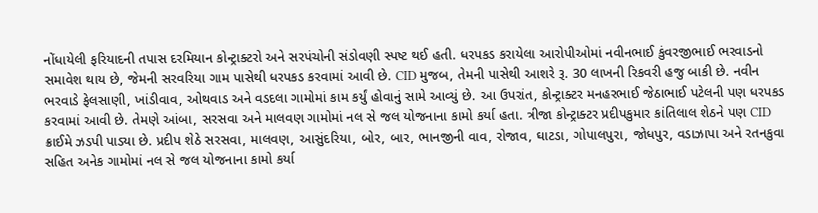નોંધાયેલી ફરિયાદની તપાસ દરમિયાન કોન્ટ્રાક્ટરો અને સરપંચોની સંડોવણી સ્પષ્ટ થઈ હતી. ધરપકડ કરાયેલા આરોપીઓમાં નવીનભાઈ કુંવરજીભાઈ ભરવાડનો સમાવેશ થાય છે, જેમની સરવરિયા ગામ પાસેથી ધરપકડ કરવામાં આવી છે. CID મુજબ, તેમની પાસેથી આશરે રૂ. 30 લાખની રિકવરી હજુ બાકી છે. નવીન ભરવાડે ફેલસાણી, ખાંડીવાવ, ઓથવાડ અને વડદલા ગામોમાં કામ કર્યું હોવાનું સામે આવ્યું છે. આ ઉપરાંત, કોન્ટ્રાક્ટર મનહરભાઈ જેઠાભાઈ પટેલની પણ ધરપકડ કરવામાં આવી છે. તેમણે આંબા, સરસવા અને માલવણ ગામોમાં નલ સે જલ યોજનાના કામો કર્યા હતા. ત્રીજા કોન્ટ્રાક્ટર પ્રદીપકુમાર કાંતિલાલ શેઠને પણ CID ક્રાઈમે ઝડપી પાડ્યા છે. પ્રદીપ શેઠે સરસવા, માલવણ, આસુંદરિયા, બોર, બાર, ભાનજીની વાવ, રોજાવ, ઘાટડા, ગોપાલપુરા, જોધપુર, વડાઝાપા અને રતનકુવા સહિત અનેક ગામોમાં નલ સે જલ યોજનાના કામો કર્યા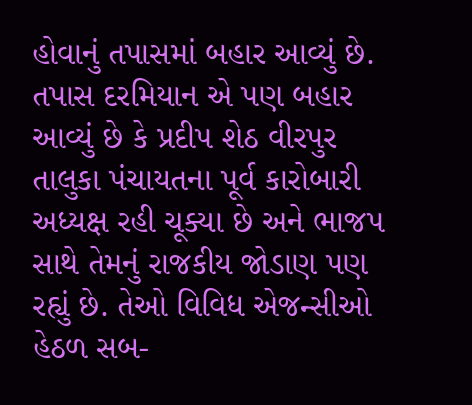હોવાનું તપાસમાં બહાર આવ્યું છે. તપાસ દરમિયાન એ પણ બહાર આવ્યું છે કે પ્રદીપ શેઠ વીરપુર તાલુકા પંચાયતના પૂર્વ કારોબારી અધ્યક્ષ રહી ચૂક્યા છે અને ભાજપ સાથે તેમનું રાજકીય જોડાણ પણ રહ્યું છે. તેઓ વિવિધ એજન્સીઓ હેઠળ સબ-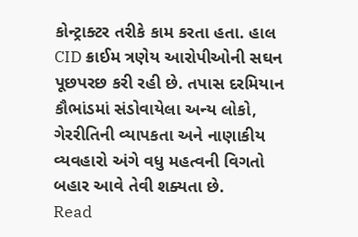કોન્ટ્રાક્ટર તરીકે કામ કરતા હતા. હાલ CID ક્રાઈમ ત્રણેય આરોપીઓની સઘન પૂછપરછ કરી રહી છે. તપાસ દરમિયાન કૌભાંડમાં સંડોવાયેલા અન્ય લોકો, ગેરરીતિની વ્યાપકતા અને નાણાકીય વ્યવહારો અંગે વધુ મહત્વની વિગતો બહાર આવે તેવી શક્યતા છે.
Read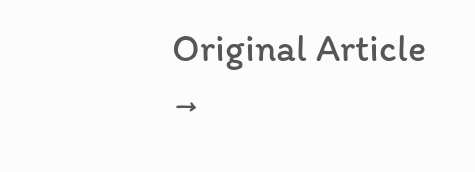Original Article →